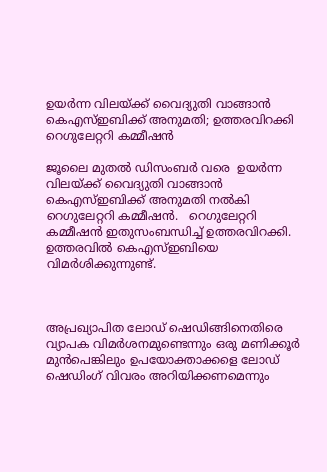ഉയര്‍ന്ന വിലയ്ക്ക് വൈദ്യുതി വാങ്ങാന്‍ കെഎസ്ഇബിക്ക് അനുമതി; ഉത്തരവിറക്കി റെഗുലേറ്ററി കമ്മീഷന്‍

ജൂലൈ മുതല്‍ ഡിസംബര്‍ വരെ  ഉയര്‍ന്ന വിലയ്ക്ക് വൈദ്യുതി വാങ്ങാന്‍ കെഎസ്ഇബിക്ക് അനുമതി നല്‍കി റെഗുലേറ്ററി കമ്മീഷന്‍.   റെഗുലേറ്ററി കമ്മീഷന്‍ ഇതുസംബന്ധിച്ച് ഉത്തരവിറക്കി. ഉത്തരവില്‍ കെഎസ്ഇബിയെ വിമര്‍ശിക്കുന്നുണ്ട്.



അപ്രഖ്യാപിത ലോഡ് ഷെഡിങ്ങിനെതിരെ വ്യാപക വിമര്‍ശനമുണ്ടെന്നും ഒരു മണിക്കൂര്‍ മുന്‍പെങ്കിലും ഉപയോക്താക്കളെ ലോഡ് ഷെഡിംഗ് വിവരം അറിയിക്കണമെന്നും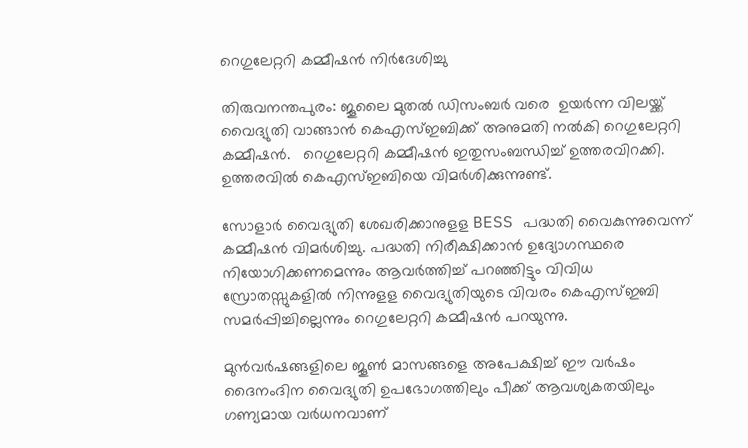റെഗുലേറ്ററി കമ്മീഷന്‍ നിര്‍ദേശിച്ചു

തിരുവനന്തപുരം: ജൂലൈ മുതല്‍ ഡിസംബര്‍ വരെ  ഉയര്‍ന്ന വിലയ്ക്ക് വൈദ്യുതി വാങ്ങാന്‍ കെഎസ്ഇബിക്ക് അനുമതി നല്‍കി റെഗുലേറ്ററി കമ്മീഷന്‍.   റെഗുലേറ്ററി കമ്മീഷന്‍ ഇതുസംബന്ധിച്ച് ഉത്തരവിറക്കി. ഉത്തരവില്‍ കെഎസ്ഇബിയെ വിമര്‍ശിക്കുന്നുണ്ട്.

സോളാര്‍ വൈദ്യുതി ശേഖരിക്കാനുളള BESS പദ്ധതി വൈകുന്നുവെന്ന് കമ്മീഷന്‍ വിമര്‍ശിച്ചു. പദ്ധതി നിരീക്ഷിക്കാന്‍ ഉദ്യോഗസ്ഥരെ നിയോഗിക്കണമെന്നും ആവര്‍ത്തിച്ച് പറഞ്ഞിട്ടും വിവിധ സ്രോതസ്സുകളില്‍ നിന്നുളള വൈദ്യുതിയുടെ വിവരം കെഎസ്ഇബി സമര്‍പ്പിച്ചില്ലെന്നും റെഗുലേറ്ററി കമ്മീഷന്‍ പറയുന്നു.

മുൻവർഷങ്ങളിലെ ജൂൺ മാസങ്ങളെ അപേക്ഷിച്ച് ഈ വർഷം ദൈനംദിന വൈദ്യുതി ഉപഭോഗത്തിലും പീക്ക് ആവശ്യകതയിലും ഗണ്യമായ വർധനവാണ്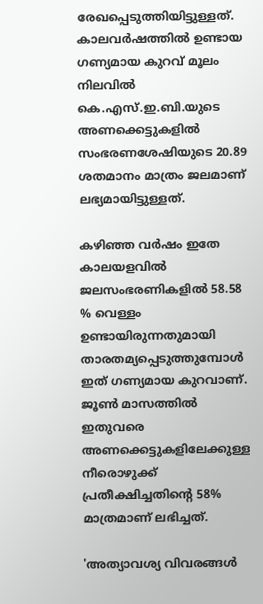രേഖപ്പെടുത്തിയിട്ടുള്ളത്. കാലവർഷത്തിൽ ഉണ്ടായ ഗണ്യമായ കുറവ് മൂലം നിലവിൽ കെ.എസ്.ഇ.ബി.യുടെ അണക്കെട്ടുകളിൽ സംഭരണശേഷിയുടെ 20.89 ശതമാനം മാത്രം ജലമാണ് ലഭ്യമായിട്ടുള്ളത്.

കഴിഞ്ഞ വർഷം ഇതേ കാലയളവിൽ ജലസംഭരണികളിൽ 58.58 % വെള്ളം ഉണ്ടായിരുന്നതുമായി താരതമ്യപ്പെടുത്തുമ്പോൾ ഇത് ഗണ്യമായ കുറവാണ്. ജൂൺ മാസത്തിൽ ഇതുവരെ അണക്കെട്ടുകളിലേക്കുള്ള നീരൊഴുക്ക് പ്രതീക്ഷിച്ചതിന്റെ 58% മാത്രമാണ് ലഭിച്ചത്.

'അത്യാവശ്യ വിവരങ്ങള്‍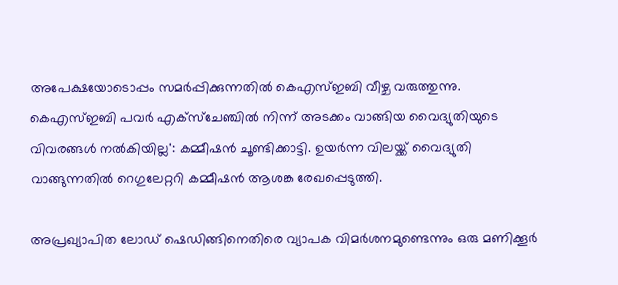അപേക്ഷയോടൊപ്പം സമര്‍പ്പിക്കുന്നതില്‍ കെഎസ്ഇബി വീഴ്ച വരുത്തുന്നു. കെഎസ്ഇബി പവര്‍ എക്‌സ്‌ചേഞ്ചില്‍ നിന്ന് അടക്കം വാങ്ങിയ വൈദ്യുതിയുടെ വിവരങ്ങള്‍ നല്‍കിയില്ല': കമ്മീഷന്‍ ചൂണ്ടിക്കാട്ടി. ഉയര്‍ന്ന വിലയ്ക്ക് വൈദ്യുതി വാങ്ങുന്നതില്‍ റെഗുലേറ്ററി കമ്മീഷന്‍ ആശങ്ക രേഖപ്പെടുത്തി.

അപ്രഖ്യാപിത ലോഡ് ഷെഡിങ്ങിനെതിരെ വ്യാപക വിമര്‍ശനമുണ്ടെന്നും ഒരു മണിക്കൂര്‍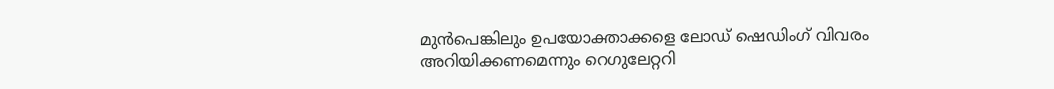മുന്‍പെങ്കിലും ഉപയോക്താക്കളെ ലോഡ് ഷെഡിംഗ് വിവരം അറിയിക്കണമെന്നും റെഗുലേറ്ററി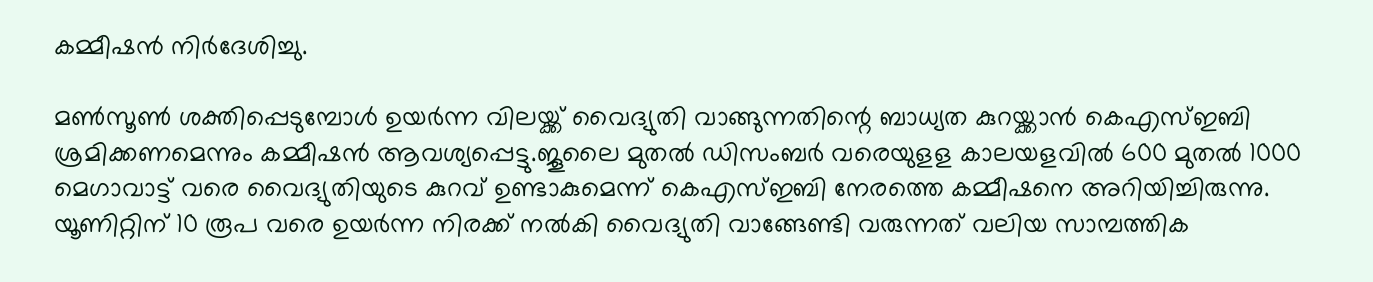കമ്മീഷന്‍ നിര്‍ദേശിച്ചു.

മണ്‍സൂണ്‍ ശക്തിപ്പെടുമ്പോള്‍ ഉയര്‍ന്ന വിലയ്ക്ക് വൈദ്യുതി വാങ്ങുന്നതിന്റെ ബാധ്യത കുറയ്ക്കാന്‍ കെഎസ്ഇബി ശ്രമിക്കണമെന്നും കമ്മീഷന്‍ ആവശ്യപ്പെട്ടു.ജൂലൈ മുതല്‍ ഡിസംബര്‍ വരെയുളള കാലയളവില്‍ 600 മുതല്‍ 1000 മെഗാവാട്ട് വരെ വൈദ്യുതിയുടെ കുറവ് ഉണ്ടാകുമെന്ന് കെഎസ്ഇബി നേരത്തെ കമ്മീഷനെ അറിയിച്ചിരുന്നു. യൂണിറ്റിന് 10 രൂപ വരെ ഉയര്‍ന്ന നിരക്ക് നല്‍കി വൈദ്യുതി വാങ്ങേണ്ടി വരുന്നത് വലിയ സാമ്പത്തിക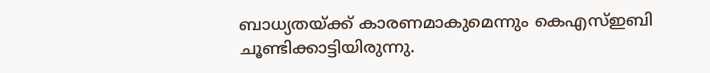ബാധ്യതയ്ക്ക് കാരണമാകുമെന്നും കെഎസ്ഇബി ചൂണ്ടിക്കാട്ടിയിരുന്നു.